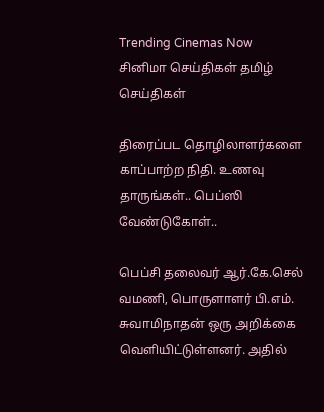Trending Cinemas Now
சினிமா செய்திகள் தமிழ் செய்திகள்

திரைப்பட தொழிலாளர்களை காப்பாற்ற நிதி. உணவு தாருங்கள்.. பெப்ஸி வேண்டுகோள்..

பெப்சி தலைவர் ஆர்.கே.செல் வமணி, பொருளாளர் பி.எம். சுவாமிநாதன் ஒரு அறிக்கை வெளியிட்டுள்ளனர். அதில்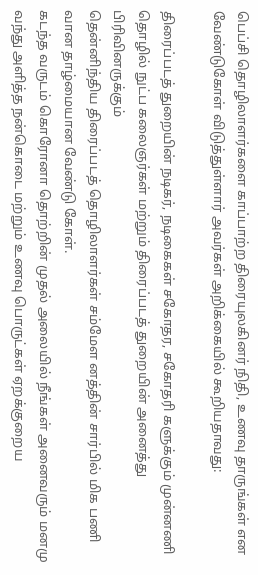பெப்சி தொழிலாளர்களை காப்பாற்ற திரையுலகினர் நிதி, உணவு தாருங்கள் என வேண்டுகோள் விடுத்துள்ளார் அவர்கள் அறிக்கையில் கூறியதாவது:

திரைப்படத்‌ துறையின்‌ நடிகர்‌, நடிகைகள்‌ சகோதர, சகோதரி களுக்கும்‌ முன்னணி தொழில்‌ நுட்ப கலைஞர்கள்‌ மற்றும்‌ திரைப்படத்‌ துறையின்‌ அனைத்து பிரிவினருக்கும்‌
தென்னிந்திய திரைப்படத்‌ தொழிலாளர்கள்‌ சம்மேள னத்தின்‌ சார்பில்‌ மிக பணி வான தாழ்மையான வேண்டு கோள்‌.
கடந்த வருடம்‌ கொரோனா தொற்றின்‌ முதல்‌ அலையில்‌ நீங்கள்‌ அனைவரும்‌ மனமு வந்து அளித்த நன்கொடை மற்றும்‌ உணவு பொருட்கள்‌ ஏறக்குறைய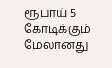ரூபாய்‌ 5 கோடிக்கும்‌ மேலானது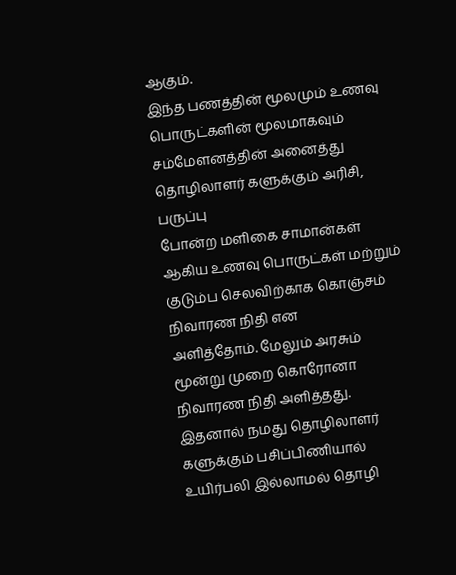ஆகும்‌.
இந்த பணத்தின்‌ மூலமும்‌ உணவு பொருட்களின்‌ மூலமாகவும்‌ சம்மேளனத்தின்‌ அனைத்து தொழிலாளர் களுக்கும்‌ அரிசி, பருப்பு
போன்ற மளிகை சாமான்கள்‌ ஆகிய உணவு பொருட்கள்‌ மற்றும்‌ குடும்ப செலவிற்காக கொஞ்சம்‌ நிவாரண நிதி என
அளித்தோம்‌. மேலும்‌ அரசும்‌ மூன்று முறை கொரோனா நிவாரண நிதி அளித்தது.
இதனால்‌ நமது தொழிலாளர் களுக்கும்‌ பசிப்பிணியால்‌ உயிர்பலி இல்லாமல்‌ தொழி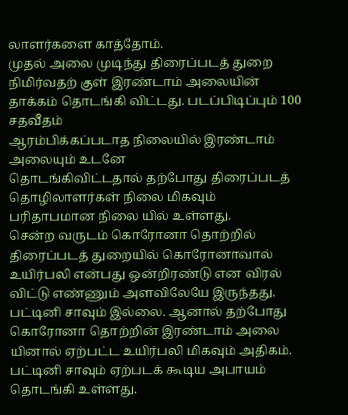லாளர்களை காத்தோம்‌.
முதல்‌ அலை முடிந்து திரைப்படத்‌ துறை நிமிர்வதற் குள்‌ இரண்டாம்‌ அலையின்‌ தாக்கம்‌ தொடங்கி விட்டது. படப்பிடிப்பும்‌ 100 சதவீதம்‌
ஆரம்பிக்கப்படாத நிலையில் இரண்டாம்‌ அலையும்‌ உடனே
தொடங்கிவிட்டதால்‌ தற்போது திரைப்படத்‌ தொழிலாளர்கள் நிலை மிகவும்‌ பரிதாபமான நிலை யில்‌ உள்ளது.
சென்ற வருடம் கொரோனா தொற்றில் திரைப்படத்‌ துறையில்‌ கொரோனாவால்‌ உயிர்பலி என்பது ஒன்றிரண்டு என விரல்‌ விட்டு எண்ணும்‌ அளவிலேயே இருந்தது. பட்டினி சாவும்‌ இல்லை. ஆனால்‌ தற்போது கொரோனா தொற்றின்‌ இரண்டாம்‌ அலை யினால்‌ ஏற்பட்ட உயிர்பலி மிகவும்‌ அதிகம்‌. பட்டினி சாவும்‌ ஏற்படக்‌ கூடிய அபாயம்‌ தொடங்கி உள்ளது.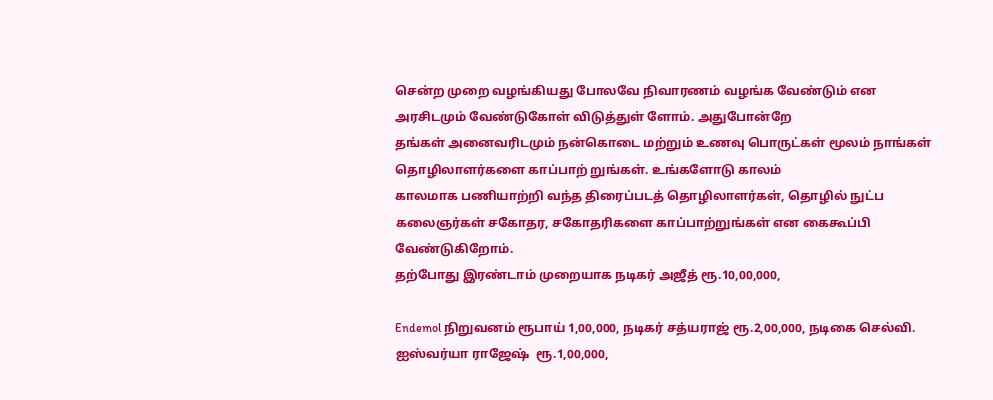சென்ற முறை வழங்கியது போலவே நிவாரணம்‌ வழங்க வேண்டும்‌ என அரசிடமும்‌ வேண்டுகோள்‌ விடுத்துள் ளோம்‌. அதுபோன்றே
தங்கள்‌ அனைவரிடமும்‌ நன்கொடை மற்றும்‌ உணவு பொருட்கள்‌ மூலம்‌ நாங்கள்‌ தொழிலாளர்களை காப்பாற் றுங்கள்‌. உங்களோடு காலம்‌
காலமாக பணியாற்றி வந்த திரைப்படத்‌ தொழிலாளர்கள்‌, தொழில்‌ நுட்ப கலைஞர்கள்‌ சகோதர, சகோதரிகளை காப்பாற்றுங்கள்‌ என கைகூப்பி வேண்டுகிறோம்‌.
தற்போது இரண்டாம்‌ முறையாக நடிகர்‌ அஜீத்‌ ரூ.10,00,000,

Endemol நிறுவனம்‌ ரூபாய்‌ 1,00,000, நடிகர்‌ சத்யராஜ்‌ ரூ.2,00,000, நடிகை செல்வி. ஐஸ்வர்யா ராஜேஷ்‌ ‌ ரூ.1,00,000,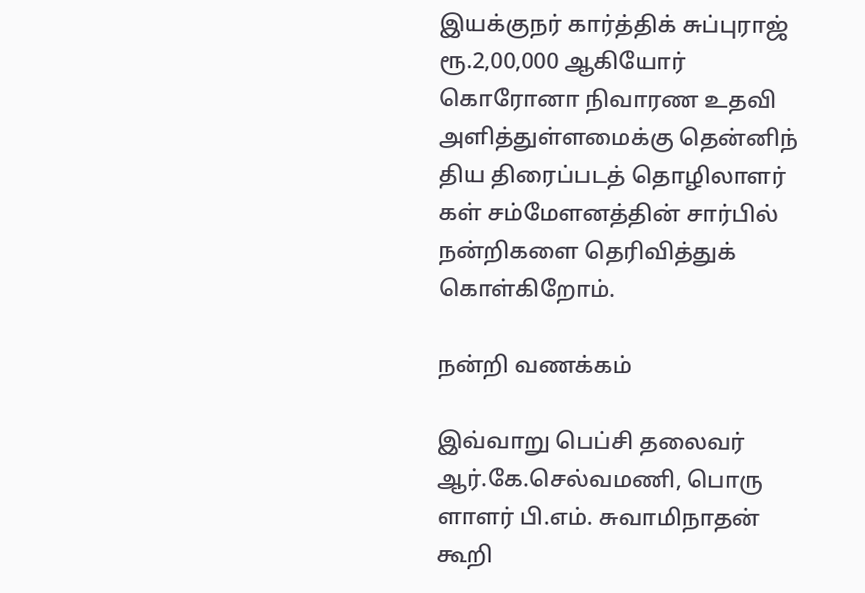இயக்குநர்‌ கார்த்திக்‌ சுப்புராஜ்‌ ரூ.2,00,000 ஆகியோர்‌ கொரோனா நிவாரண உதவி அளித்துள்ளமைக்கு தென்னிந் திய திரைப்படத்‌ தொழிலாளர் கள்‌ சம்மேளனத்தின்‌ சார்பில்‌
நன்றிகளை தெரிவித்துக்‌ கொள்கிறோம்‌.

நன்றி வணக்கம்‌

இவ்வாறு பெப்சி தலைவர் ஆர்.கே.செல்வமணி, பொரு ளாளர் பி.எம். சுவாமிநாதன் கூறி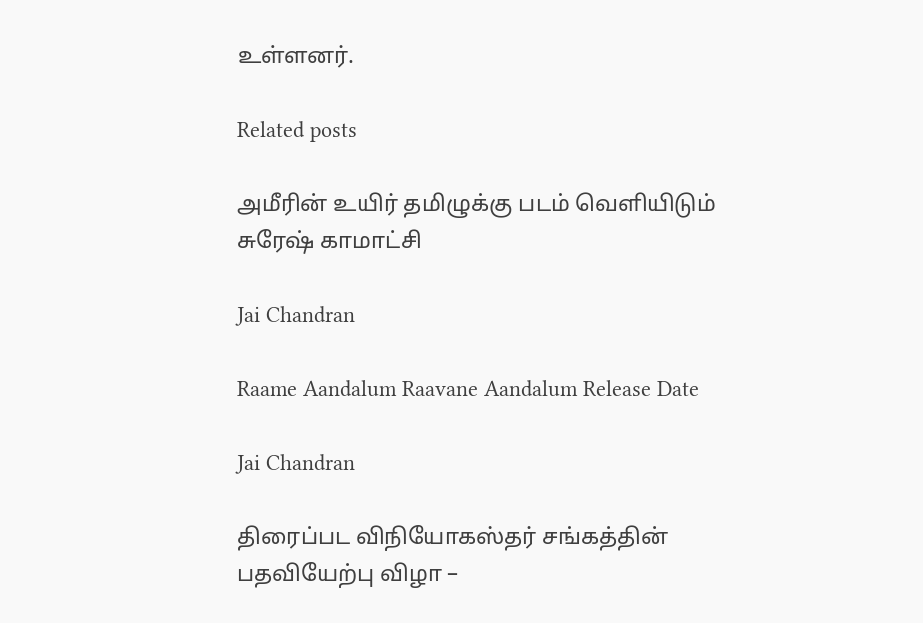உள்ளனர்.

Related posts

அமீரின் உயிர் தமிழுக்கு படம் வெளியிடும் சுரேஷ் காமாட்சி

Jai Chandran

Raame Aandalum Raavane Aandalum Release Date

Jai Chandran

திரைப்பட விநியோகஸ்தர் சங்கத்தின் பதவியேற்பு விழா –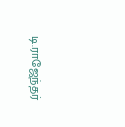டி.ராஜேந்தர்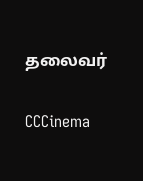தலைவர்

CCCinema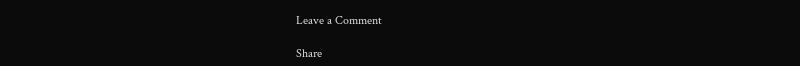Leave a Comment

Share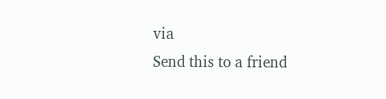via
Send this to a friend